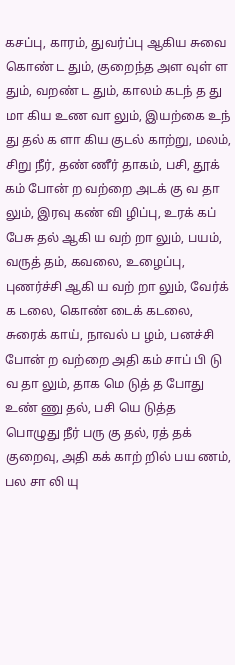கசப்பு, காரம், துவர்ப்பு ஆகிய சுவை கொண் ட தும், குறைந்த அள வுள் ள தும், வறண் ட தும், காலம் கடந் த து மா கிய உண வா லும், இயற்கை உந் து தல் க ளா கிய குடல் காற்று, மலம், சிறு நீர், தண் ணீர் தாகம், பசி, தூக் கம் போன் ற வற்றை அடக் கு வ தா லும், இரவு கண் வி ழிப்பு, உரக் கப் பேசு தல் ஆகி ய வற் றா லும், பயம், வருத் தம், கவலை, உழைப்பு, புணர்ச்சி ஆகி ய வற் றா லும், வேர்க் க டலை, கொண் டைக் கடலை, சுரைக் காய், நாவல் ப ழம், பனச்சி போன் ற வற்றை அதி கம் சாப் பி டு வ தா லும், தாக மெ டுத் த போது உண் ணு தல், பசி யெ டுத்த பொழுது நீர் பரு கு தல், ரத் தக் குறைவு, அதி கக் காற் றில் பய ணம், பல சா லி யு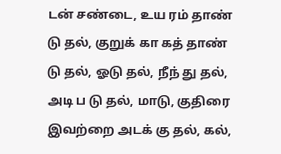டன் சண்டை, உய ரம் தாண் டு தல், குறுக் கா கத் தாண் டு தல், ஓடு தல், நீந் து தல், அடி ப டு தல், மாடு, குதிரை இவற்றை அடக் கு தல், கல்,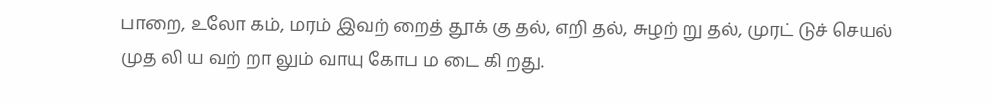பாறை, உலோ கம், மரம் இவற் றைத் தூக் கு தல், எறி தல், சுழற் று தல், முரட் டுச் செயல் முத லி ய வற் றா லும் வாயு கோப ம டை கி றது.